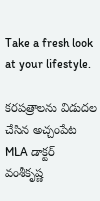Take a fresh look at your lifestyle.

కరపత్రాలను విడుదల చేసిన అచ్చంపేట MLA డాక్టర్ వంశీకృష్ణ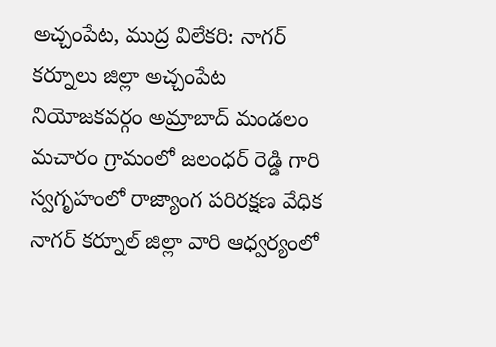అచ్చంపేట, ముద్ర విలేకరి: నాగర్ కర్నూలు జిల్లా అచ్చంపేట నియోజకవర్గం అమ్రాబాద్ మండలం మచారం గ్రామంలో జలంధర్ రెడ్డి గారి స్వగృహంలో రాజ్యాంగ పరిరక్షణ వేధిక నాగర్ కర్నూల్ జిల్లా వారి ఆధ్వర్యంలో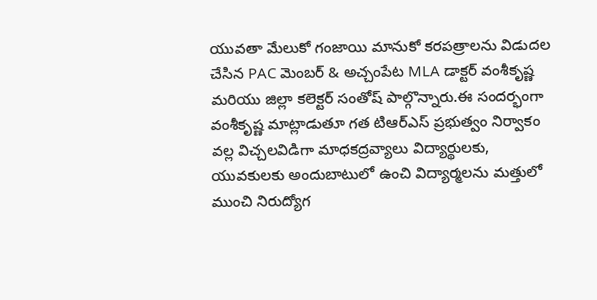యువతా మేలుకో గంజాయి మానుకో కరపత్రాలను విడుదల చేసిన PAC మెంబర్ & అచ్చంపేట MLA డాక్టర్ వంశీకృష్ణ మరియు జిల్లా కలెక్టర్ సంతోష్ పాల్గొన్నారు.ఈ సందర్భంగా వంశీకృష్ణ మాట్లాడుతూ గత టిఆర్ఎస్ ప్రభుత్వం నిర్వాకం వల్ల విచ్చలవిడిగా మాధకద్రవ్యాలు విద్యార్థులకు, యువకులకు అందుబాటులో ఉంచి విద్యార్మలను మత్తులో ముంచి నిరుద్యోగ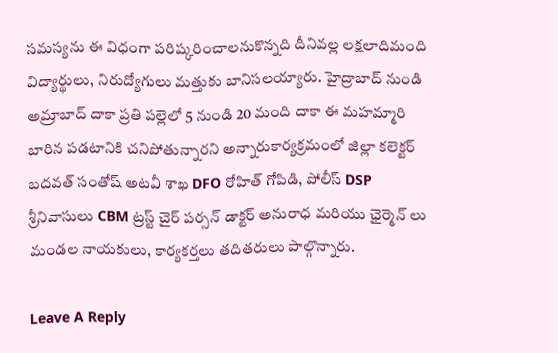సమస్యను ఈ విధంగా పరిష్కరించాలనుకొన్నది దీనివల్ల లక్షలాదిమంది విద్యార్థులు, నిరుద్యోగులు మత్తుకు బానిసలయ్యారు. హైద్రాబాద్ నుండి అమ్రాబాద్ దాకా ప్రతి పల్లెలో 5 నుండి 20 మంది దాకా ఈ మహమ్మారి బారిన పడటానికి చనిపోతున్నారని అన్నారుకార్యక్రమంలో జిల్లా కలెక్టర్ బదవత్ సంతోష్ అటవీ శాఖ DFO రోహిత్ గోపిడి, పోలీస్ DSP శ్రీనివాసులు CBM ట్రస్ట్ చైర్ పర్సన్ డాక్టర్ అనురాధ మరియు ఛైర్మెన్ లు మండల నాయకులు, కార్యకర్తలు తదితరులు పాల్గొన్నారు.

Leave A Reply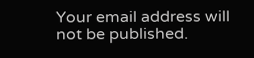Your email address will not be published.